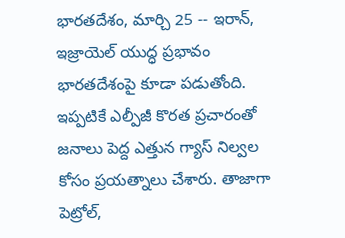భారతదేశం, మార్చి 25 -- ఇరాన్, ఇజ్రాయెల్ యుద్ధ ప్రభావం భారతదేశంపై కూడా పడుతోంది. ఇప్పటికే ఎల్పీజీ కొరత ప్రచారంతో జనాలు పెద్ద ఎత్తున గ్యాస్ నిల్వల కోసం ప్రయత్నాలు చేశారు. తాజాగా పెట్రోల్,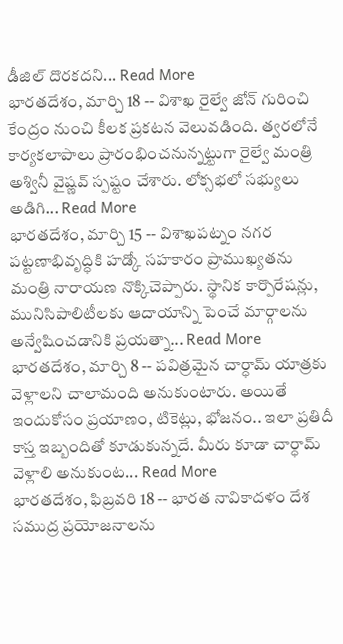డీజిల్ దొరకదని... Read More
భారతదేశం, మార్చి 18 -- విశాఖ రైల్వే జోన్ గురించి కేంద్రం నుంచి కీలక ప్రకటన వెలువడింది. త్వరలోనే కార్యకలాపాలు ప్రారంభించనున్నట్టుగా రైల్వే మంత్రి అశ్వినీ వైష్ణవ్ స్పష్టం చేశారు. లోక్సభలో సభ్యులు అడిగి... Read More
భారతదేశం, మార్చి 15 -- విశాఖపట్నం నగర పట్టణాభివృద్ధికి హడ్కో సహకారం ప్రాముఖ్యతను మంత్రి నారాయణ నొక్కిచెప్పారు. స్థానిక కార్పొరేషన్లు, మునిసిపాలిటీలకు ఆదాయాన్ని పెంచే మార్గాలను అన్వేషించడానికి ప్రయత్నా... Read More
భారతదేశం, మార్చి 8 -- పవిత్రమైన చార్ధామ్ యాత్రకు వెళ్లాలని చాలామంది అనుకుంటారు. అయితే ఇందుకోసం ప్రయాణం, టికెట్లు, భోజనం.. ఇలా ప్రతిదీ కాస్త ఇబ్బందితో కూడుకున్నదే. మీరు కూడా చార్ధామ్ వెళ్లాలి అనుకుంట... Read More
భారతదేశం, ఫిబ్రవరి 18 -- భారత నావికాదళం దేశ సముద్ర ప్రయోజనాలను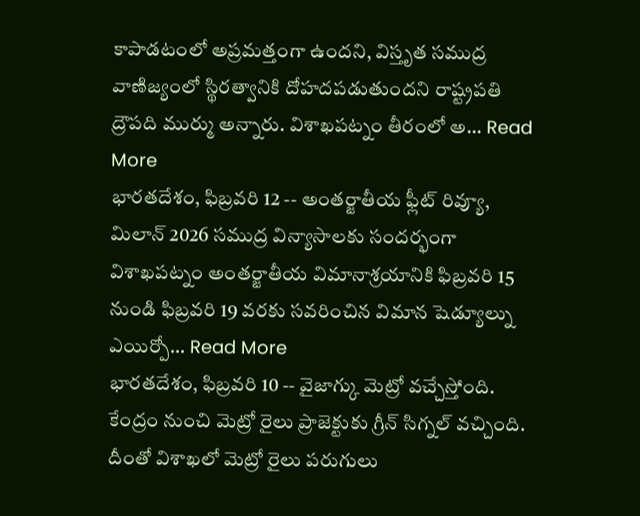కాపాడటంలో అప్రమత్తంగా ఉందని, విస్తృత సముద్ర వాణిజ్యంలో స్థిరత్వానికి దోహదపడుతుందని రాష్ట్రపతి ద్రౌపది ముర్ము అన్నారు. విశాఖపట్నం తీరంలో అ... Read More
భారతదేశం, ఫిబ్రవరి 12 -- అంతర్జాతీయ ఫ్లీట్ రివ్యూ, మిలాన్ 2026 సముద్ర విన్యాసాలకు సందర్భంగా విశాఖపట్నం అంతర్జాతీయ విమానాశ్రయానికి ఫిబ్రవరి 15 నుండి ఫిబ్రవరి 19 వరకు సవరించిన విమాన షెడ్యూల్ను ఎయిర్పో... Read More
భారతదేశం, ఫిబ్రవరి 10 -- వైజాగ్కు మెట్రో వచ్చేస్తోంది. కేంద్రం నుంచి మెట్రో రైలు ప్రాజెక్టుకు గ్రీన్ సిగ్నల్ వచ్చింది. దీంతో విశాఖలో మెట్రో రైలు పరుగులు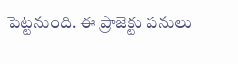పెట్టనుంది. ఈ ప్రాజెక్టు పనులు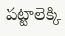పట్టాలెక్కి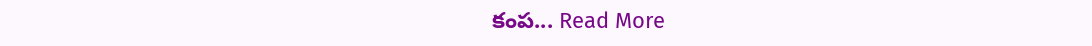కంప... Read More